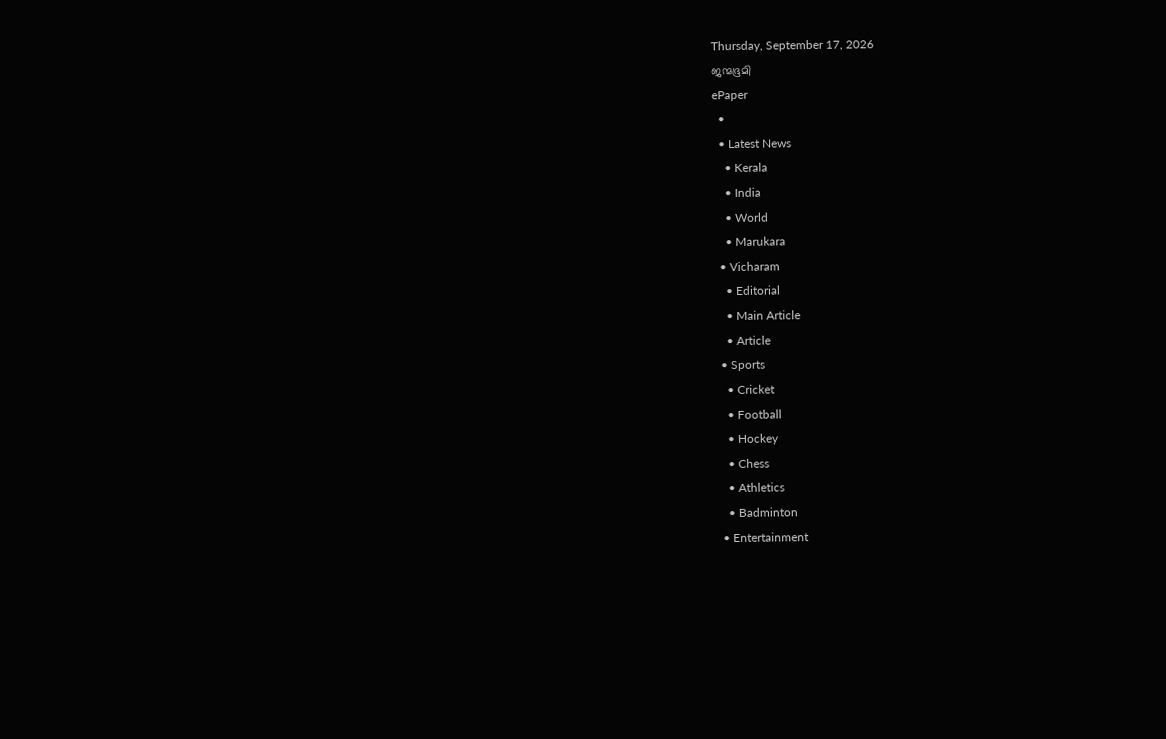Thursday, September 17, 2026
ജന്മഭൂമി
ePaper
  •
  • Latest News
    • Kerala
    • India
    • World
    • Marukara
  • Vicharam
    • Editorial
    • Main Article
    • Article
  • Sports
    • Cricket
    • Football
    • Hockey
    • Chess
    • Athletics
    • Badminton
  • Entertainment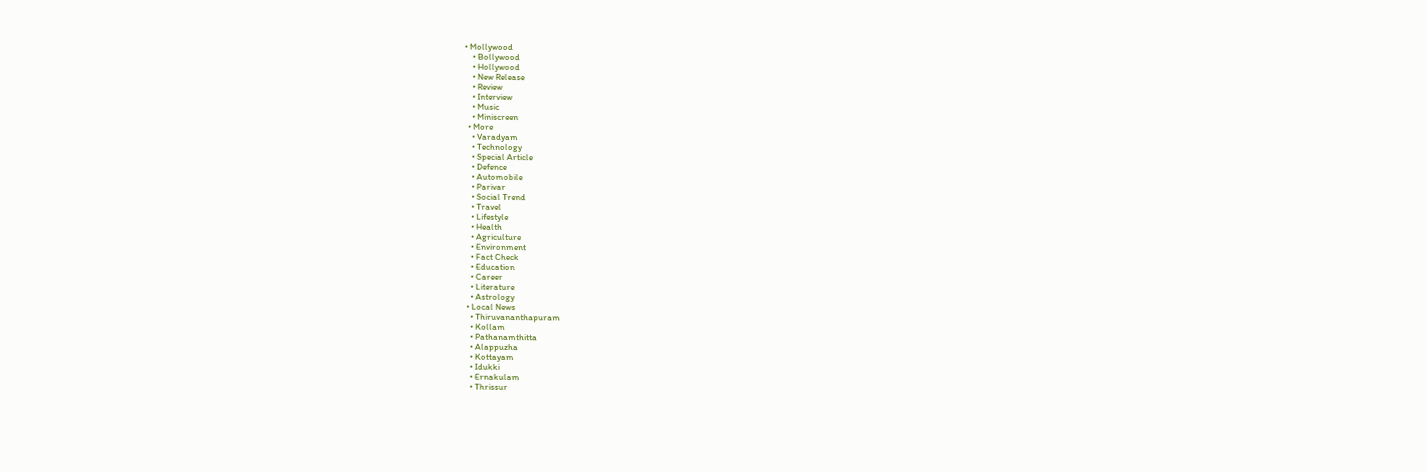• Mollywood
    • Bollywood
    • Hollywood
    • New Release
    • Review
    • Interview
    • Music
    • Miniscreen
  • More
    • Varadyam
    • Technology
    • Special Article
    • Defence
    • Automobile
    • Parivar
    • Social Trend
    • Travel
    • Lifestyle
    • Health
    • Agriculture
    • Environment
    • Fact Check
    • Education
    • Career
    • Literature
    • Astrology
  • Local News
    • Thiruvananthapuram
    • Kollam
    • Pathanamthitta
    • Alappuzha
    • Kottayam
    • Idukki
    • Ernakulam
    • Thrissur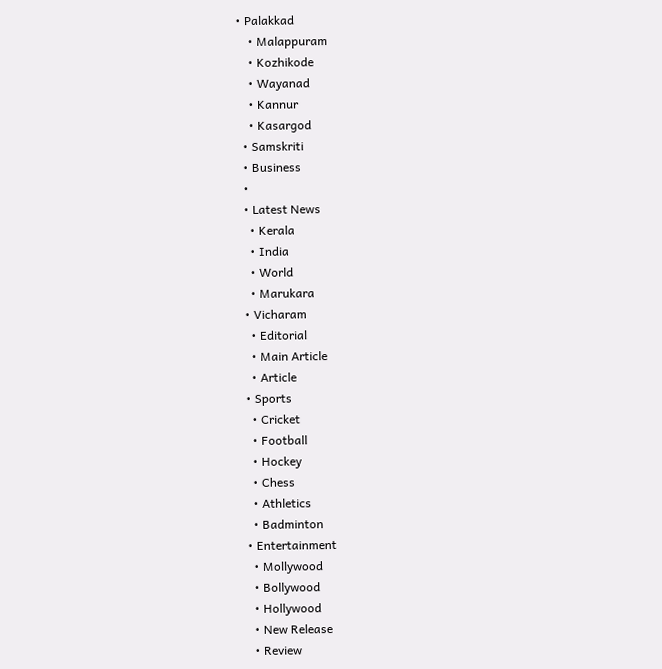• Palakkad
    • Malappuram
    • Kozhikode
    • Wayanad
    • Kannur
    • Kasargod
  • Samskriti
  • Business
  •
  • Latest News
    • Kerala
    • India
    • World
    • Marukara
  • Vicharam
    • Editorial
    • Main Article
    • Article
  • Sports
    • Cricket
    • Football
    • Hockey
    • Chess
    • Athletics
    • Badminton
  • Entertainment
    • Mollywood
    • Bollywood
    • Hollywood
    • New Release
    • Review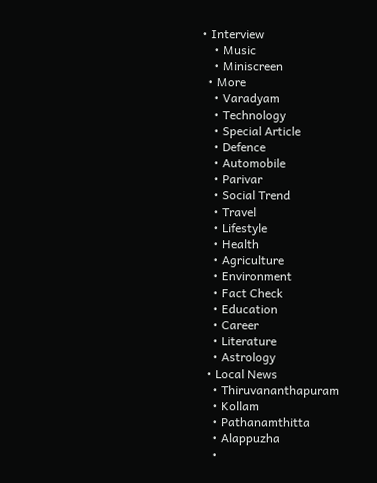• Interview
    • Music
    • Miniscreen
  • More
    • Varadyam
    • Technology
    • Special Article
    • Defence
    • Automobile
    • Parivar
    • Social Trend
    • Travel
    • Lifestyle
    • Health
    • Agriculture
    • Environment
    • Fact Check
    • Education
    • Career
    • Literature
    • Astrology
  • Local News
    • Thiruvananthapuram
    • Kollam
    • Pathanamthitta
    • Alappuzha
    •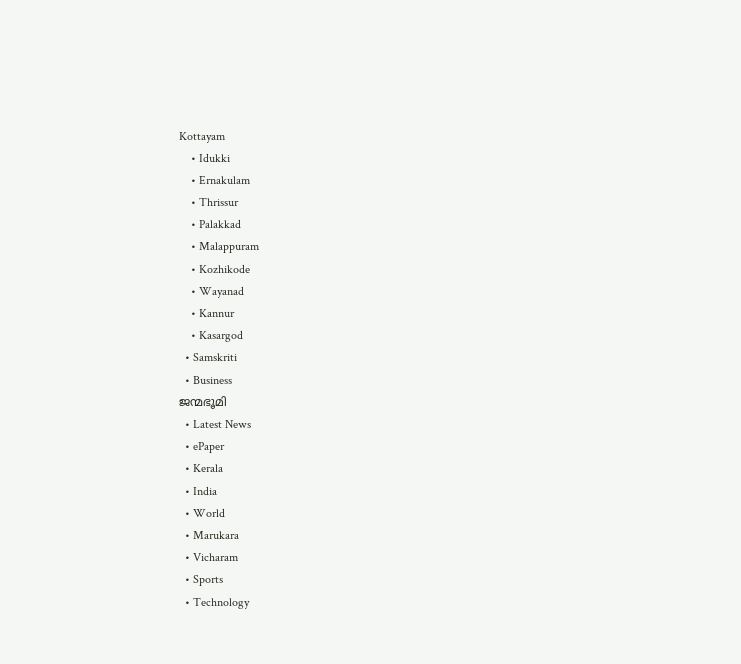Kottayam
    • Idukki
    • Ernakulam
    • Thrissur
    • Palakkad
    • Malappuram
    • Kozhikode
    • Wayanad
    • Kannur
    • Kasargod
  • Samskriti
  • Business
ജന്മഭൂമി
  • Latest News
  • ePaper
  • Kerala
  • India
  • World
  • Marukara
  • Vicharam
  • Sports
  • Technology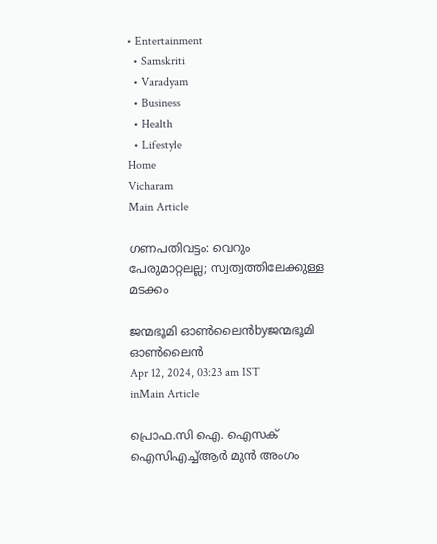• Entertainment
  • Samskriti
  • Varadyam
  • Business
  • Health
  • Lifestyle
Home
Vicharam
Main Article

ഗണപതിവട്ടം: വെറും പേരുമാറ്റലല്ല; സ്വത്വത്തിലേക്കുള്ള മടക്കം

ജന്മഭൂമി ഓണ്‍ലൈന്‍byജന്മഭൂമി ഓണ്‍ലൈന്‍
Apr 12, 2024, 03:23 am IST
inMain Article

പ്രൊഫ.സി ഐ. ഐസക്‌
ഐസിഎച്ച്ആര്‍ മുന്‍ അംഗം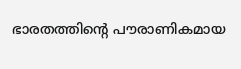ഭാരതത്തിന്റെ പൗരാണികമായ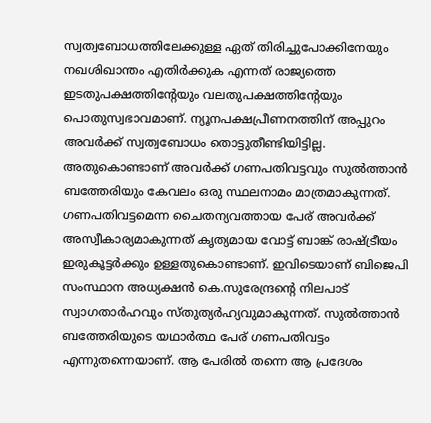സ്വത്വബോധത്തിലേക്കുള്ള ഏത് തിരിച്ചുപോക്കിനേയും നഖശിഖാന്തം എതിര്‍ക്കുക എന്നത് രാജ്യത്തെ ഇടതുപക്ഷത്തിന്റേയും വലതുപക്ഷത്തിന്റേയും പൊതുസ്വഭാവമാണ്. ന്യൂനപക്ഷപ്രീണനത്തിന് അപ്പുറം അവര്‍ക്ക് സ്വത്വബോധം തൊട്ടുതീണ്ടിയിട്ടില്ല. അതുകൊണ്ടാണ് അവര്‍ക്ക് ഗണപതിവട്ടവും സുല്‍ത്താന്‍ ബത്തേരിയും കേവലം ഒരു സ്ഥലനാമം മാത്രമാകുന്നത്. ഗണപതിവട്ടമെന്ന ചൈതന്യവത്തായ പേര് അവര്‍ക്ക് അസ്വീകാര്യമാകുന്നത് കൃത്യമായ വോട്ട് ബാങ്ക് രാഷ്‌ട്രീയം ഇരുകൂട്ടര്‍ക്കും ഉള്ളതുകൊണ്ടാണ്. ഇവിടെയാണ് ബിജെപി സംസ്ഥാന അധ്യക്ഷന്‍ കെ.സുരേന്ദ്രന്റെ നിലപാട് സ്വാഗതാര്‍ഹവും സ്തുത്യര്‍ഹ്യവുമാകുന്നത്. സുല്‍ത്താന്‍ ബത്തേരിയുടെ യഥാര്‍ത്ഥ പേര് ഗണപതിവട്ടം എന്നുതന്നെയാണ്. ആ പേരില്‍ തന്നെ ആ പ്രദേശം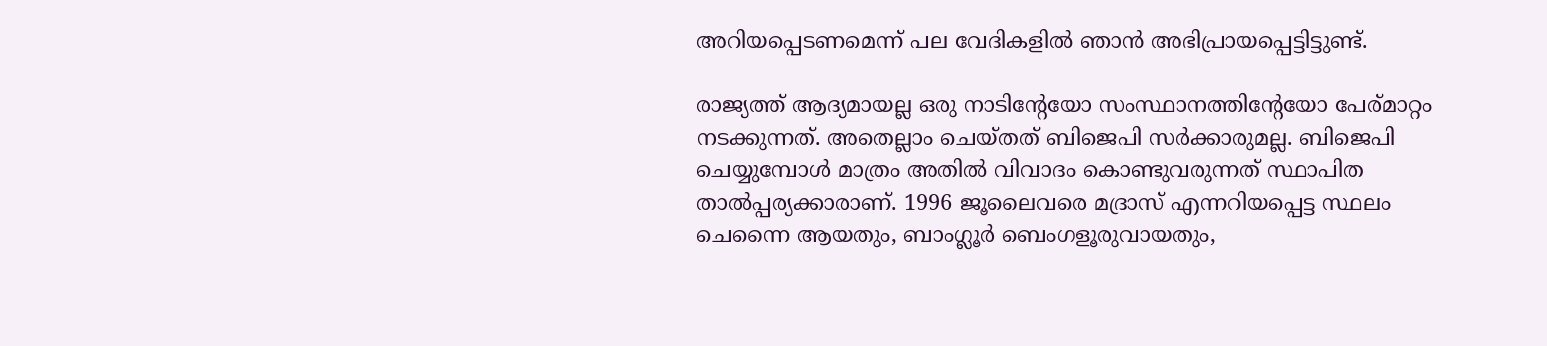അറിയപ്പെടണമെന്ന് പല വേദികളില്‍ ഞാന്‍ അഭിപ്രായപ്പെട്ടിട്ടുണ്ട്.

രാജ്യത്ത് ആദ്യമായല്ല ഒരു നാടിന്റേയോ സംസ്ഥാനത്തിന്റേയോ പേര്മാറ്റം നടക്കുന്നത്. അതെല്ലാം ചെയ്തത് ബിജെപി സര്‍ക്കാരുമല്ല. ബിജെപി ചെയ്യുമ്പോള്‍ മാത്രം അതില്‍ വിവാദം കൊണ്ടുവരുന്നത് സ്ഥാപിത താല്‍പ്പര്യക്കാരാണ്. 1996 ജൂലൈവരെ മദ്രാസ് എന്നറിയപ്പെട്ട സ്ഥലം ചെന്നൈ ആയതും, ബാംഗ്ലൂര്‍ ബെംഗളൂരുവായതും,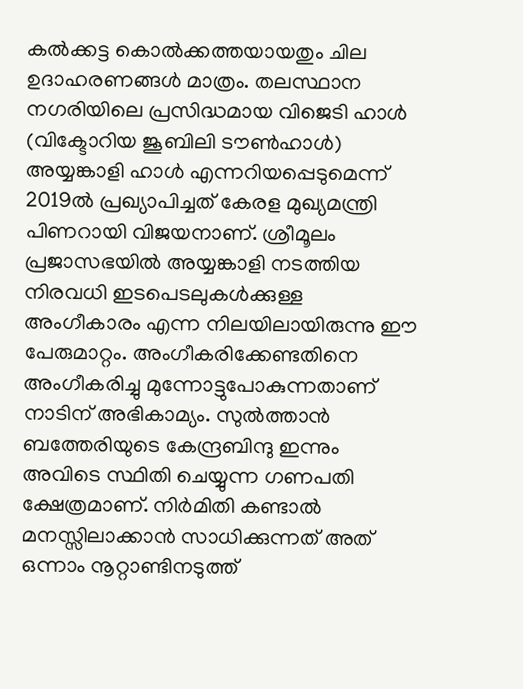കല്‍ക്കട്ട കൊല്‍ക്കത്തയായതും ചില ഉദാഹരണങ്ങള്‍ മാത്രം. തലസ്ഥാന നഗരിയിലെ പ്രസിദ്ധമായ വിജെടി ഹാള്‍ (വിക്ടോറിയ ജൂബിലി ടൗണ്‍ഹാള്‍) അയ്യങ്കാളി ഹാള്‍ എന്നറിയപ്പെടുമെന്ന് 2019ല്‍ പ്രഖ്യാപിച്ചത് കേരള മുഖ്യമന്ത്രി പിണറായി വിജയനാണ്. ശ്രീമൂലം പ്രജാസഭയില്‍ അയ്യങ്കാളി നടത്തിയ നിരവധി ഇടപെടലുകള്‍ക്കുള്ള അംഗീകാരം എന്ന നിലയിലായിരുന്നു ഈ പേരുമാറ്റം. അംഗീകരിക്കേണ്ടതിനെ അംഗീകരിച്ചു മുന്നോട്ടുപോകുന്നതാണ് നാടിന് അഭികാമ്യം. സുല്‍ത്താന്‍ ബത്തേരിയുടെ കേന്ദ്രബിന്ദു ഇന്നും അവിടെ സ്ഥിതി ചെയ്യുന്ന ഗണപതി ക്ഷേത്രമാണ്. നിര്‍മിതി കണ്ടാല്‍ മനസ്സിലാക്കാന്‍ സാധിക്കുന്നത് അത് ഒന്നാം നൂറ്റാണ്ടിനടുത്ത്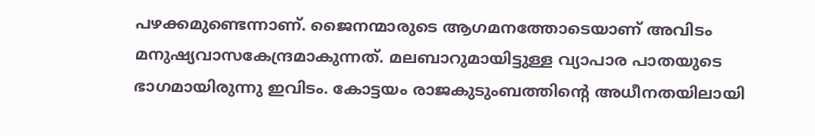പഴക്കമുണ്ടെന്നാണ്. ജൈനന്മാരുടെ ആഗമനത്തോടെയാണ് അവിടം മനുഷ്യവാസകേന്ദ്രമാകുന്നത്. മലബാറുമായിട്ടുള്ള വ്യാപാര പാതയുടെ ഭാഗമായിരുന്നു ഇവിടം. കോട്ടയം രാജകുടുംബത്തിന്റെ അധീനതയിലായി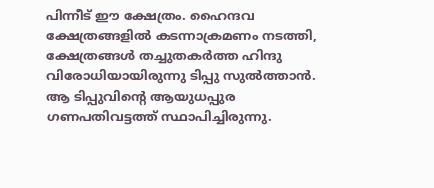പിന്നീട് ഈ ക്ഷേത്രം. ഹൈന്ദവ ക്ഷേത്രങ്ങളില്‍ കടന്നാക്രമണം നടത്തി, ക്ഷേത്രങ്ങള്‍ തച്ചുതകര്‍ത്ത ഹിന്ദു വിരോധിയായിരുന്നു ടിപ്പു സുല്‍ത്താന്‍. ആ ടിപ്പുവിന്റെ ആയുധപ്പുര ഗണപതിവട്ടത്ത് സ്ഥാപിച്ചിരുന്നു.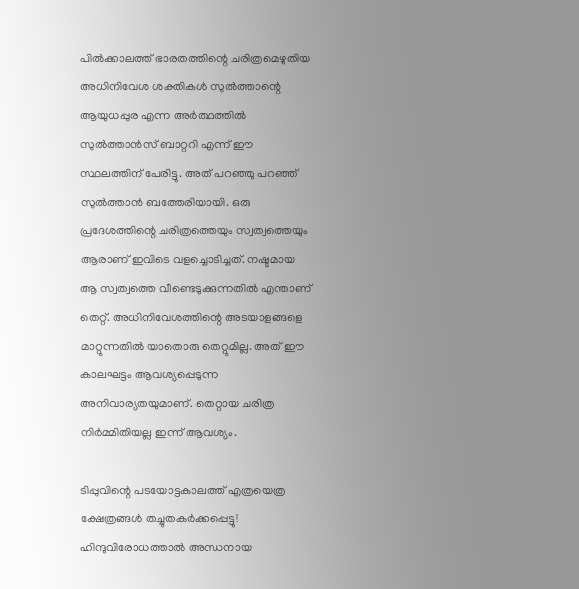പില്‍ക്കാലത്ത് ഭാരതത്തിന്റെ ചരിത്രമെഴുതിയ അധിനിവേശ ശക്തികള്‍ സുല്‍ത്താന്റെ ആയുധപ്പുര എന്ന അര്‍ത്ഥത്തില്‍ സുല്‍ത്താന്‍സ് ബാറ്ററി എന്ന് ഈ സ്ഥലത്തിന് പേരിട്ടു. അത് പറഞ്ഞു പറഞ്ഞ് സുല്‍ത്താന്‍ ബത്തേരിയായി. ഒരു പ്രദേശത്തിന്റെ ചരിത്രത്തെയും സ്വത്വത്തെയും ആരാണ് ഇവിടെ വളച്ചൊടിച്ചത്. നഷ്ടമായ ആ സ്വത്വത്തെ വീണ്ടെടുക്കുന്നതില്‍ എന്താണ് തെറ്റ്. അധിനിവേശത്തിന്റെ അടയാളങ്ങളെ മാറ്റുന്നതില്‍ യാതൊരു തെറ്റുമില്ല. അത് ഈ കാലഘട്ടം ആവശ്യപ്പെടുന്ന അനിവാര്യതയുമാണ്. തെറ്റായ ചരിത്ര നിര്‍മ്മിതിയല്ല ഇന്ന് ആവശ്യം.

ടിപ്പുവിന്റെ പടയോട്ടകാലത്ത് എത്രയെത്ര ക്ഷേത്രങ്ങള്‍ തച്ചുതകര്‍ക്കപ്പെട്ടു! ഹിന്ദുവിരോധത്താല്‍ അന്ധനായ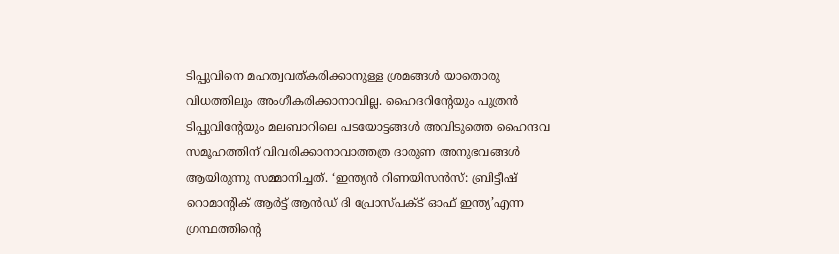ടിപ്പുവിനെ മഹത്വവത്കരിക്കാനുള്ള ശ്രമങ്ങള്‍ യാതൊരു വിധത്തിലും അംഗീകരിക്കാനാവില്ല. ഹൈദറിന്റേയും പുത്രന്‍ ടിപ്പുവിന്റേയും മലബാറിലെ പടയോട്ടങ്ങള്‍ അവിടുത്തെ ഹൈന്ദവ സമൂഹത്തിന് വിവരിക്കാനാവാത്തത്ര ദാരുണ അനുഭവങ്ങള്‍ ആയിരുന്നു സമ്മാനിച്ചത്. ‘ഇന്ത്യന്‍ റിണയിസന്‍സ്: ബ്രിട്ടീഷ് റൊമാന്റിക് ആര്‍ട്ട് ആന്‍ഡ് ദി പ്രോസ്പക്ട് ഓഫ് ഇന്ത്യ’എന്ന ഗ്രന്ഥത്തിന്റെ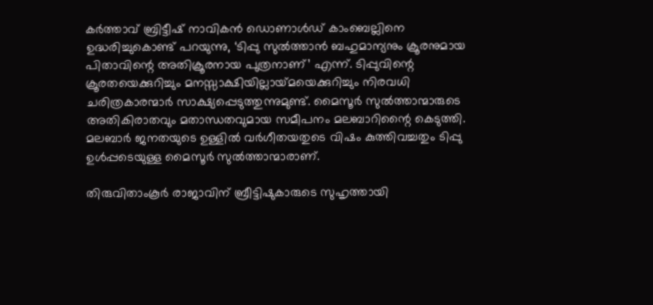കര്‍ത്താവ് ബ്രിട്ടീഷ് നാവികന്‍ ഡൊണാള്‍ഡ് കാംബെല്ലിനെ ഉദ്ധരിച്ചുകൊണ്ട് പറയുന്നു, ‘ടിപ്പു സുല്‍ത്താന്‍ ബഹുമാന്യനും ക്രൂരനുമായ പിതാവിന്റെ അതിക്രൂരനായ പുത്രനാണ്’ എന്ന്. ടിപ്പുവിന്റെ ക്രൂരതയെക്കുറിച്ചും മനസ്സാക്ഷിയില്ലായ്‌മയെക്കുറിച്ചും നിരവധി ചരിത്രകാരന്മാര്‍ സാക്ഷ്യപ്പെടുത്തുന്നുമുണ്ട്. മൈസൂര്‍ സുല്‍ത്താന്മാരുടെ അതികിരാതവും മതാന്ധതവുമായ സമീപനം മലബാറിന്റൈ കെടുത്തി. മലബാര്‍ ജനതയുടെ ഉള്ളില്‍ വര്‍ഗീതയതുടെ വിഷം കുത്തിവച്ചതും ടിപ്പു ഉള്‍പ്പടെയുള്ള മൈസൂര്‍ സുല്‍ത്താന്മാരാണ്.

തിരുവിതാംകൂര്‍ രാജാവിന് ബ്രീട്ടിഷുകാരുടെ സുഹൃത്തായി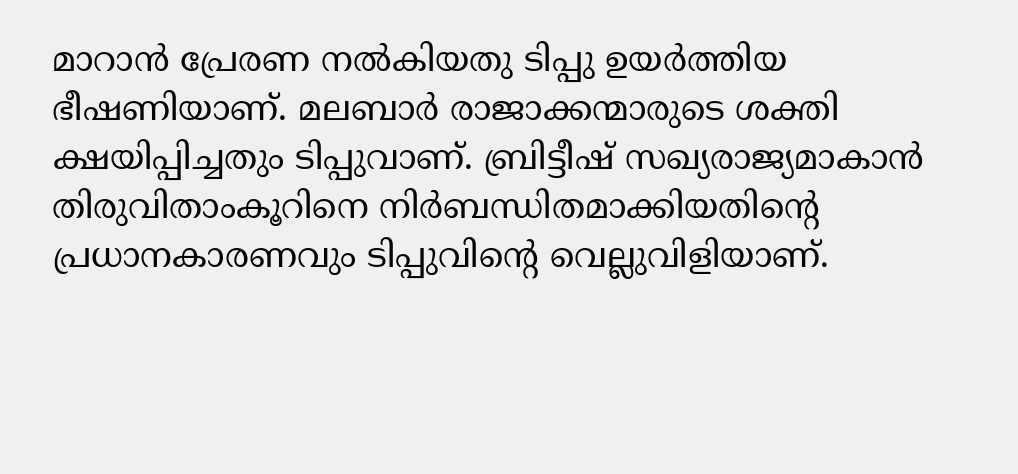മാറാന്‍ പ്രേരണ നല്‍കിയതു ടിപ്പു ഉയര്‍ത്തിയ ഭീഷണിയാണ്. മലബാര്‍ രാജാക്കന്മാരുടെ ശക്തി ക്ഷയിപ്പിച്ചതും ടിപ്പുവാണ്. ബ്രിട്ടീഷ് സഖ്യരാജ്യമാകാന്‍ തിരുവിതാംകൂറിനെ നിര്‍ബന്ധിതമാക്കിയതിന്റെ പ്രധാനകാരണവും ടിപ്പുവിന്റെ വെല്ലുവിളിയാണ്.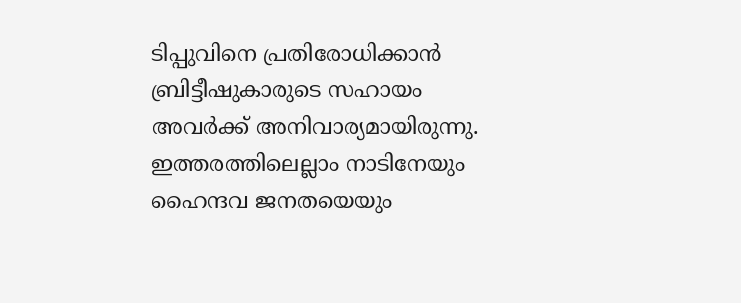ടിപ്പുവിനെ പ്രതിരോധിക്കാന്‍ ബ്രിട്ടീഷുകാരുടെ സഹായം അവര്‍ക്ക് അനിവാര്യമായിരുന്നു. ഇത്തരത്തിലെല്ലാം നാടിനേയും ഹൈന്ദവ ജനതയെയും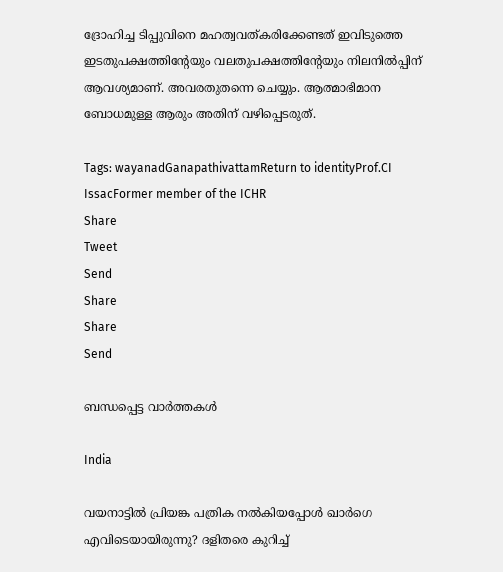ദ്രോഹിച്ച ടിപ്പുവിനെ മഹത്വവത്കരിക്കേണ്ടത് ഇവിടുത്തെ ഇടതുപക്ഷത്തിന്റേയും വലതുപക്ഷത്തിന്റേയും നിലനില്‍പ്പിന് ആവശ്യമാണ്. അവരതുതന്നെ ചെയ്യും. ആത്മാഭിമാന ബോധമുള്ള ആരും അതിന് വഴിപ്പെടരുത്.

Tags: wayanadGanapathivattamReturn to identityProf.CI IssacFormer member of the ICHR
Share
Tweet
Send
Share
Share
Send

ബന്ധപ്പെട്ട വാര്‍ത്തകള്‍

India

വയനാട്ടില്‍ പ്രിയങ്ക പത്രിക നല്‍കിയപ്പോള്‍ ഖാര്‍ഗെ എവിടെയായിരുന്നു? ദളിതരെ കുറിച്ച്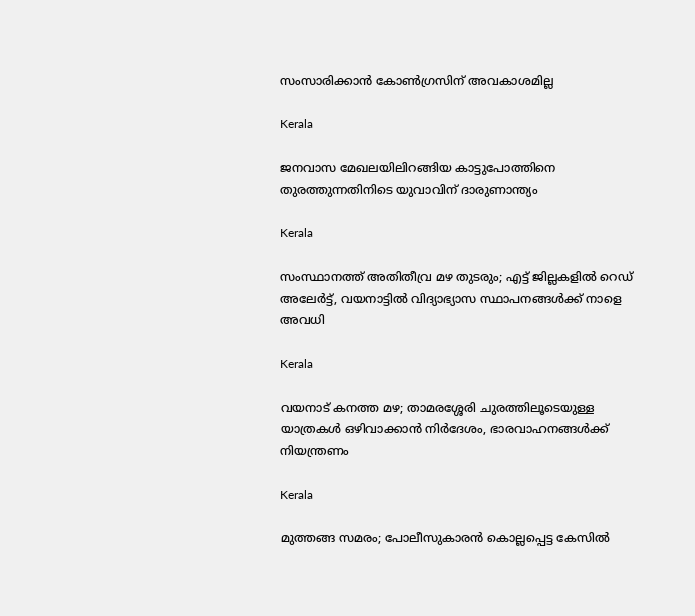സംസാരിക്കാന്‍ കോണ്‍ഗ്രസിന് അവകാശമില്ല

Kerala

ജനവാസ മേഖലയിലിറങ്ങിയ കാട്ടുപോത്തിനെ തുരത്തുന്നതിനിടെ യുവാവിന് ദാരുണാന്ത്യം

Kerala

സംസ്ഥാനത്ത് അതിതീവ്ര മഴ തുടരും; എട്ട് ജില്ലകളിൽ റെഡ് അലേർട്ട്, വയനാട്ടിൽ വിദ്യാഭ്യാസ സ്ഥാപനങ്ങൾക്ക് നാളെ അവധി

Kerala

വയനാട് കനത്ത മഴ; താമരശ്ശേരി ചുരത്തിലൂടെയുള്ള യാത്രകൾ ഒഴിവാക്കാൻ നിർദേശം, ഭാരവാഹനങ്ങൾക്ക് നിയന്ത്രണം

Kerala

മുത്തങ്ങ സമരം; പോലീസുകാരൻ കൊല്ലപ്പെട്ട കേസിൽ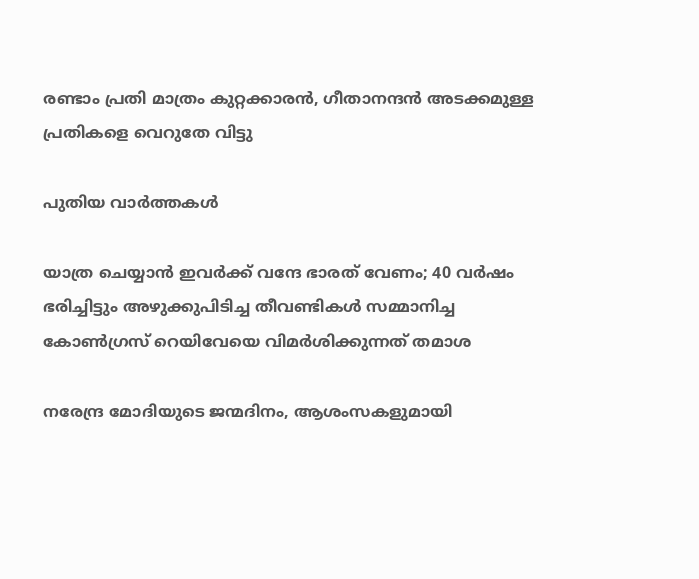രണ്ടാം പ്രതി മാത്രം കുറ്റക്കാരൻ, ഗീതാനന്ദൻ അടക്കമുള്ള പ്രതികളെ വെറുതേ വിട്ടു

പുതിയ വാര്‍ത്തകള്‍

യാത്ര ചെയ്യാന്‍ ഇവര്‍ക്ക് വന്ദേ ഭാരത് വേണം; 40 വര്‍ഷം ഭരിച്ചിട്ടും അഴുക്കുപിടിച്ച തീവണ്ടികള്‍ സമ്മാനിച്ച കോണ്‍ഗ്രസ് റെയിവേയെ വിമര്‍ശിക്കുന്നത് തമാശ

നരേന്ദ്ര മോദിയുടെ ജന്മദിനം, ആശംസകളുമായി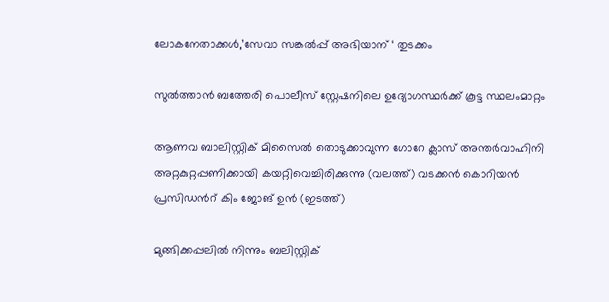ലോകനേതാക്കള്‍,’സേവാ സങ്കല്‍പ്പ് അഭിയാന് ‘ തുടക്കം

സുല്‍ത്താന്‍ ബത്തേരി പൊലീസ് സ്റ്റേഷനിലെ ഉദ്യോഗസ്ഥര്‍ക്ക് കൂട്ട സ്ഥലംമാറ്റം

ആണവ ബാലിസ്റ്റിക് മിസൈല്‍ തൊടുക്കാവുന്ന ഗോറേ ക്ലാസ് അന്തര്‍വാഹിനി അറ്റകുറ്റപ്പണിക്കായി കയറ്റിവെച്ചിരിക്കുന്നു (വലത്ത്) വടക്കന്‍ കൊറിയന്‍ പ്രസിഡന്‍റ് കിം ജോങ് ഉന്‍ (ഇടത്ത്)

മുങ്ങിക്കപ്പലില്‍ നിന്നും ബലിസ്റ്റിക്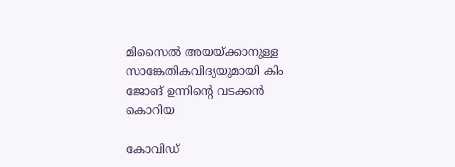മിസൈല്‍ അയയ്‌ക്കാനുള്ള സാങ്കേതികവിദ്യയുമായി കിം ജോങ് ഉന്നിന്റെ വടക്കന്‍ കൊറിയ

കോവിഡ്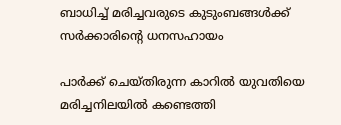ബാധിച്ച് മരിച്ചവരുടെ കുടുംബങ്ങള്‍ക്ക് സര്‍ക്കാരിന്റെ ധനസഹായം

പാര്‍ക്ക് ചെയ്തിരുന്ന കാറില്‍ യുവതിയെ മരിച്ചനിലയില്‍ കണ്ടെത്തി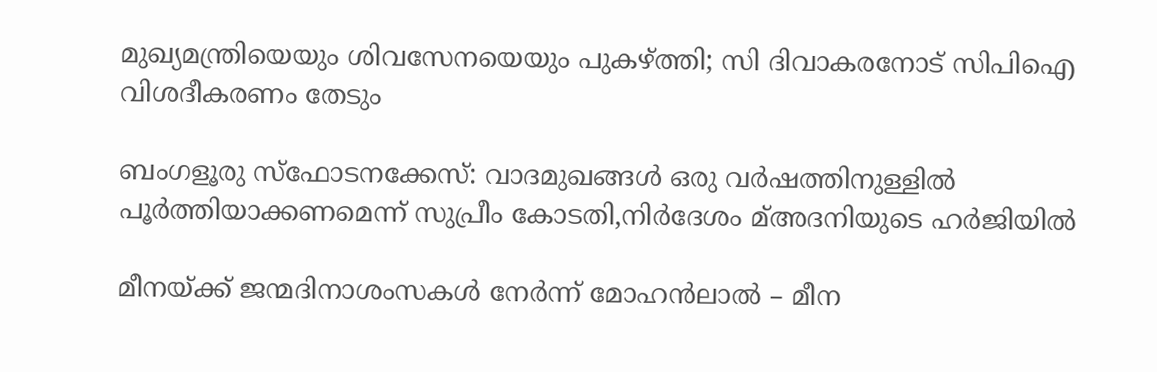മുഖ്യമന്ത്രിയെയും ശിവസേനയെയും പുകഴ്‌ത്തി; സി ദിവാകരനോട് സിപിഐ വിശദീകരണം തേടും

ബംഗളൂരു സ്‌ഫോടനക്കേസ്: വാദമുഖങ്ങള്‍ ഒരു വര്‍ഷത്തിനുള്ളില്‍ പൂര്‍ത്തിയാക്കണമെന്ന് സുപ്രീം കോടതി,നിര്‍ദേശം മ്അദനിയുടെ ഹര്‍ജിയില്‍

മീനയ്‌ക്ക് ജന്മദിനാശംസകള്‍ നേര്‍ന്ന് മോഹൻലാൽ – മീന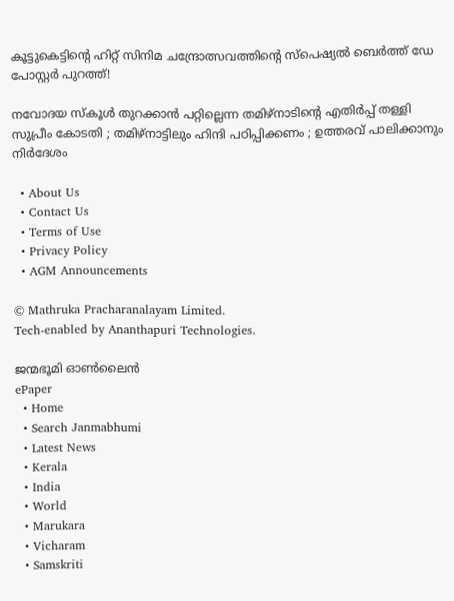കൂട്ടുകെട്ടിന്റെ ഹിറ്റ് സിനിമ ചന്ദ്രോത്സവത്തിന്റെ സ്പെഷ്യൽ ബെർത്ത് ഡേ പോസ്റ്റർ പുറത്ത്!

നവോദയ സ്കൂൾ തുറക്കാൻ പറ്റില്ലെന്ന തമിഴ്നാടിന്റെ എതിർപ്പ് തള്ളി സുപ്രീം കോടതി ; തമിഴ്നാട്ടിലും ഹിന്ദി പഠിപ്പിക്കണം ; ഉത്തരവ് പാലിക്കാനും നിർദേശം

  • About Us
  • Contact Us
  • Terms of Use
  • Privacy Policy
  • AGM Announcements

© Mathruka Pracharanalayam Limited.
Tech-enabled by Ananthapuri Technologies.

ജന്മഭൂമി ഓണ്‍ലൈന്‍
ePaper
  • Home
  • Search Janmabhumi
  • Latest News
  • Kerala
  • India
  • World
  • Marukara
  • Vicharam
  • Samskriti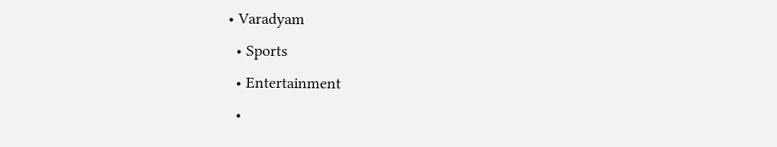• Varadyam
  • Sports
  • Entertainment
  •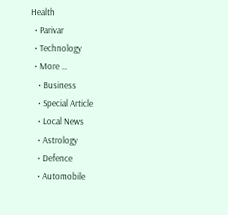Health
  • Parivar
  • Technology
  • More …
    • Business
    • Special Article
    • Local News
    • Astrology
    • Defence
    • Automobile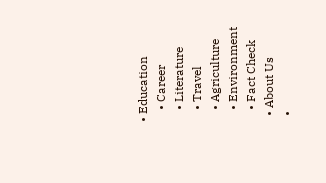• Education
    • Career
    • Literature
    • Travel
    • Agriculture
    • Environment
    • Fact Check
  • About Us
  •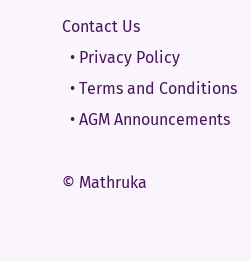Contact Us
  • Privacy Policy
  • Terms and Conditions
  • AGM Announcements

© Mathruka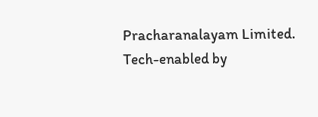Pracharanalayam Limited.
Tech-enabled by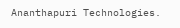Ananthapuri Technologies.